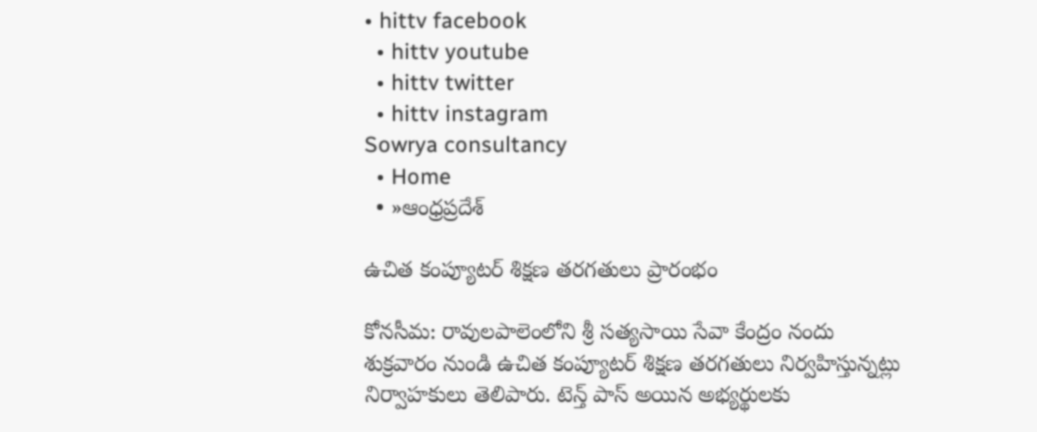• hittv facebook
  • hittv youtube
  • hittv twitter
  • hittv instagram
Sowrya consultancy
  • Home
  • »ఆంధ్రప్రదేశ్

ఉచిత కంప్యూటర్ శిక్షణ తరగతులు ప్రారంభం

కోనసీమ: రావులపాలెంలోని శ్రీ సత్యసాయి సేవా కేంద్రం నందు  శుక్రవారం నుండి ఉచిత కంప్యూటర్ శిక్షణ తరగతులు నిర్వహిస్తున్నట్లు నిర్వాహకులు తెలిపారు. టెన్త్ పాస్ అయిన అభ్యర్థులకు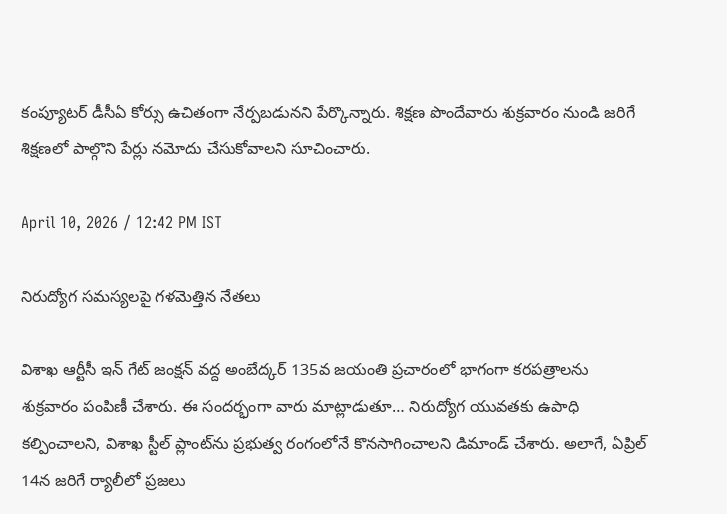కంప్యూటర్ డీసీఏ కోర్సు ఉచితంగా నేర్పబడునని పేర్కొన్నారు. శిక్షణ పొందేవారు శుక్రవారం నుండి జరిగే శిక్షణలో పాల్గొని పేర్లు నమోదు చేసుకోవాలని సూచించారు.

April 10, 2026 / 12:42 PM IST

నిరుద్యోగ సమస్యలపై గళమెత్తిన నేతలు

విశాఖ ఆర్టీసీ ఇన్ గేట్ జంక్షన్ వద్ద అంబేద్కర్ 135వ జయంతి ప్రచారంలో భాగంగా కరపత్రాలను శుక్రవారం పంపిణీ చేశారు. ఈ సందర్భంగా వారు మాట్లాడుతూ… నిరుద్యోగ యువతకు ఉపాధి కల్పించాలని, విశాఖ స్టీల్ ప్లాంట్‌ను ప్రభుత్వ రంగంలోనే కొనసాగించాలని డిమాండ్ చేశారు. అలాగే, ఏప్రిల్ 14న జరిగే ర్యాలీలో ప్రజలు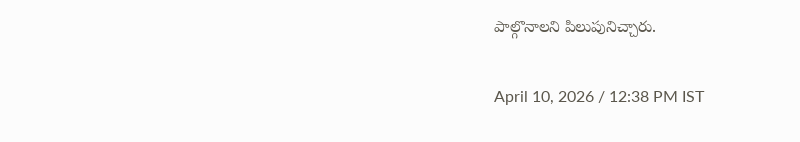పాల్గొనాలని పిలుపునిచ్చారు.

April 10, 2026 / 12:38 PM IST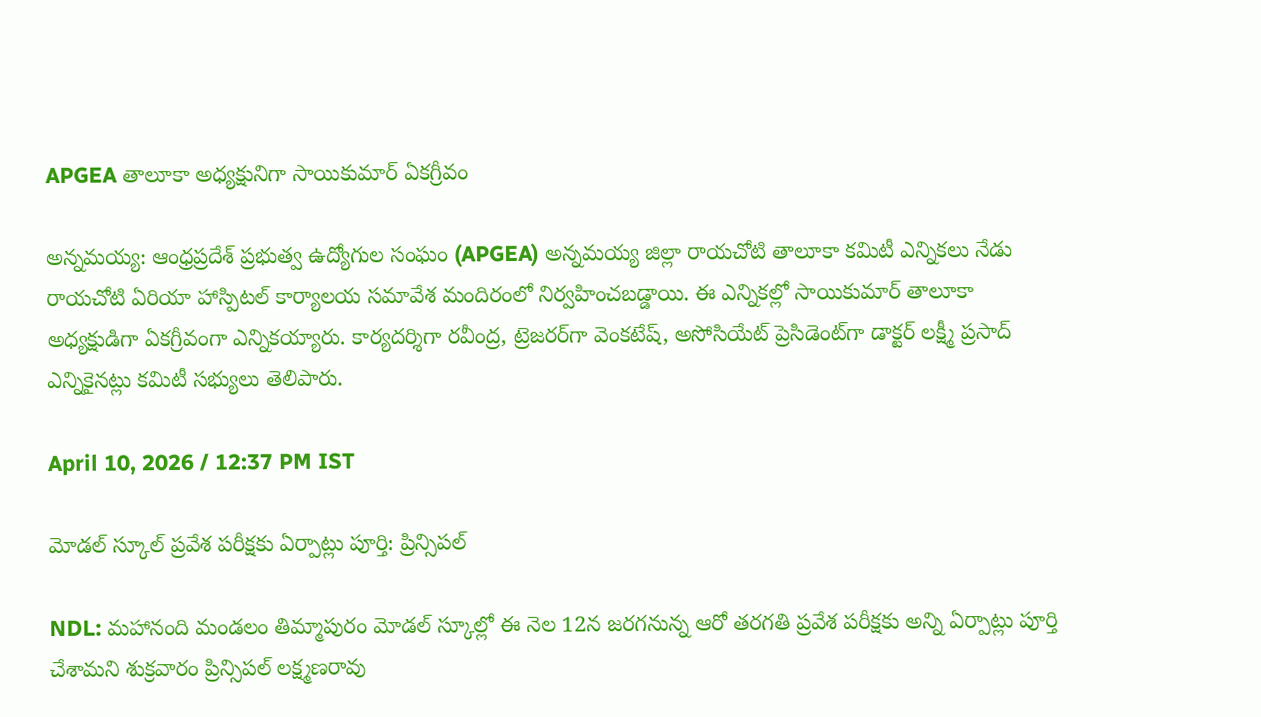APGEA తాలూకా అధ్యక్షునిగా సాయికుమార్ ఏకగ్రీవం

అన్నమయ్య: ఆంధ్రప్రదేశ్ ప్రభుత్వ ఉద్యోగుల సంఘం (APGEA) అన్నమయ్య జిల్లా రాయచోటి తాలూకా కమిటీ ఎన్నికలు నేడు రాయచోటి ఏరియా హాస్పిటల్ కార్యాలయ సమావేశ మందిరంలో నిర్వహించబడ్డాయి. ఈ ఎన్నికల్లో సాయికుమార్ తాలూకా అధ్యక్షుడిగా ఏకగ్రీవంగా ఎన్నికయ్యారు. కార్యదర్శిగా రవీంద్ర, ట్రెజరర్‌గా వెంకటేష్, అసోసియేట్ ప్రెసిడెంట్‌గా డాక్టర్ లక్ష్మీ ప్రసాద్ ఎన్నికైనట్లు కమిటీ సభ్యులు తెలిపారు.

April 10, 2026 / 12:37 PM IST

మోడల్ స్కూల్ ప్రవేశ పరీక్షకు ఏర్పాట్లు పూర్తి: ప్రిన్సిపల్

NDL: మహానంది మండలం తిమ్మాపురం మోడల్ స్కూల్లో ఈ నెల 12న జరగనున్న ఆరో తరగతి ప్రవేశ పరీక్షకు అన్ని ఏర్పాట్లు పూర్తి చేశామని శుక్రవారం ప్రిన్సిపల్ లక్ష్మణరావు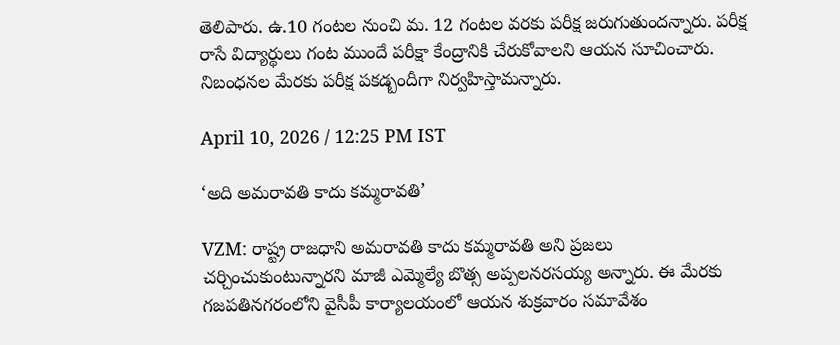తెలిపారు. ఉ.10 గంటల నుంచి మ. 12 గంటల వరకు పరీక్ష జరుగుతుందన్నారు. పరీక్ష రాసే విద్యార్థులు గంట ముందే పరీక్షా కేంద్రానికి చేరుకోవాలని ఆయన సూచించారు. నిబంధనల మేరకు పరీక్ష పకడ్బందీగా నిర్వహిస్తామన్నారు.

April 10, 2026 / 12:25 PM IST

‘అది అమరావతి కాదు కమ్మరావతి’

VZM: రాష్ట్ర రాజధాని అమరావతి కాదు కమ్మరావతి అని ప్రజలు చర్చించుకుంటున్నారని మాజీ ఎమ్మెల్యే బొత్స అప్పలనరసయ్య అన్నారు. ఈ మేరకు గజపతినగరంలోని వైసీపీ కార్యాలయంలో ఆయన శుక్రవారం సమావేశం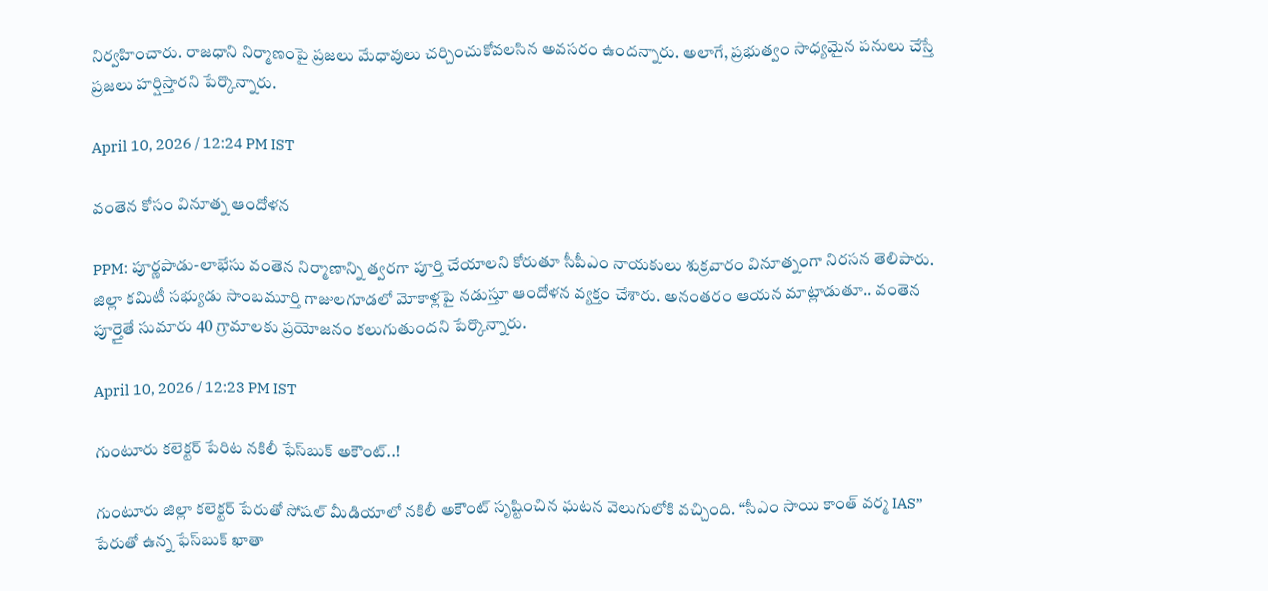నిర్వహించారు. రాజధాని నిర్మాణంపై ప్రజలు మేధావులు చర్చించుకోవలసిన అవసరం ఉందన్నారు. అలాగే, ప్రభుత్వం సాధ్యమైన పనులు చేస్తే ప్రజలు హర్షిస్తారని పేర్కొన్నారు.

April 10, 2026 / 12:24 PM IST

వంతెన కోసం వినూత్న ఆందోళన

PPM: పూర్ణపాడు-లాభేసు వంతెన నిర్మాణాన్ని త్వరగా పూర్తి చేయాలని కోరుతూ సీపీఎం నాయకులు శుక్రవారం వినూత్నంగా నిరసన తెలిపారు. జిల్లా కమిటీ సభ్యుడు సాంబమూర్తి గాజులగూడలో మోకాళ్లపై నడుస్తూ ఆందోళన వ్యక్తం చేశారు. అనంతరం ఆయన మాట్లాడుతూ.. వంతెన పూర్తైతే సుమారు 40 గ్రామాలకు ప్రయోజనం కలుగుతుందని పేర్కొన్నారు.

April 10, 2026 / 12:23 PM IST

గుంటూరు కలెక్టర్ పేరిట నకిలీ ఫేస్‌బుక్ అకౌంట్..!

గుంటూరు జిల్లా కలెక్టర్ పేరుతో సోషల్ మీడియాలో నకిలీ అకౌంట్ సృష్టించిన ఘటన వెలుగులోకి వచ్చింది. “సీఎం సాయి కాంత్ వర్మ IAS” పేరుతో ఉన్న ఫేస్‌బుక్ ఖాతా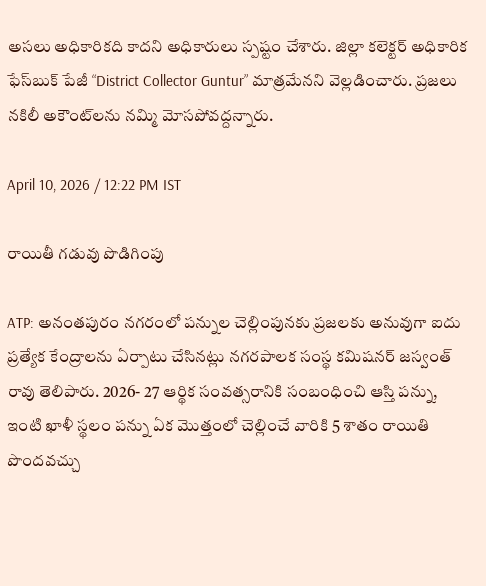అసలు అధికారికది కాదని అధికారులు స్పష్టం చేశారు. జిల్లా కలెక్టర్ అధికారిక ఫేస్‌బుక్ పేజీ “District Collector Guntur” మాత్రమేనని వెల్లడించారు. ప్రజలు నకిలీ అకౌంట్‌లను నమ్మి మోసపోవద్దన్నారు.

April 10, 2026 / 12:22 PM IST

రాయితీ గడువు పొడిగింపు

ATP: అనంతపురం నగరంలో పన్నుల చెల్లింపునకు ప్రజలకు అనువుగా ఐదు ప్రత్యేక కేంద్రాలను ఏర్పాటు చేసినట్లు నగరపాలక సంస్థ కమిషనర్ జస్వంత్ రావు తెలిపారు. 2026- 27 ఆర్థిక సంవత్సరానికి సంబంధించి ఆస్తి పన్ను, ఇంటి ఖాళీ స్థలం పన్ను ఏక మొత్తంలో చెల్లించే వారికి 5 శాతం రాయితి పొందవచ్చు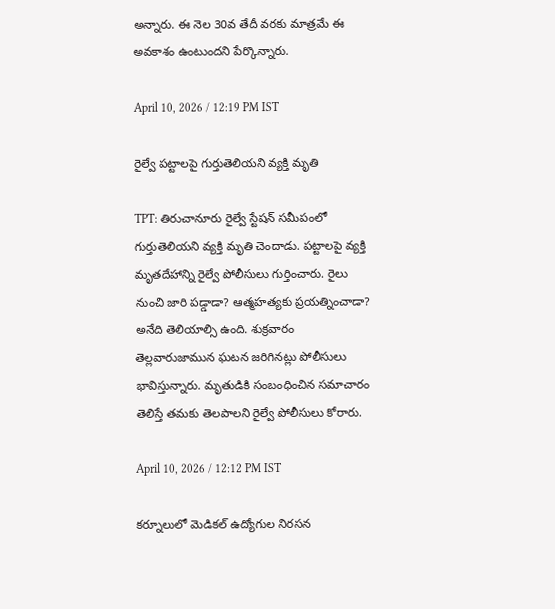అన్నారు. ఈ నెల 30వ తేదీ వరకు మాత్రమే ఈ అవకాశం ఉంటుందని పేర్కొన్నారు.

April 10, 2026 / 12:19 PM IST

రైల్వే పట్టాలపై గుర్తుతెలియని వ్యక్తి మృతి

TPT: తిరుచానూరు రైల్వే స్టేషన్ సమీపంలో గుర్తుతెలియని వ్యక్తి మృతి చెందాడు. పట్టాలపై వ్యక్తి మృతదేహాన్ని రైల్వే పోలీసులు గుర్తించారు. రైలు నుంచి జారి పడ్డాడా? ఆత్మహత్యకు ప్రయత్నించాడా? అనేది తెలియాల్సి ఉంది. శుక్రవారం తెల్లవారుజామున ఘటన జరిగినట్లు పోలీసులు భావిస్తున్నారు. మృతుడికి సంబంధించిన సమాచారం తెలిస్తే తమకు తెలపాలని రైల్వే పోలీసులు కోరారు.

April 10, 2026 / 12:12 PM IST

కర్నూలులో మెడికల్ ఉద్యోగుల నిరసన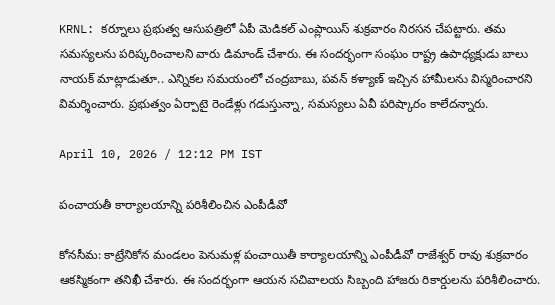KRNL: కర్నూలు ప్రభుత్వ ఆసుపత్రిలో ఏపీ మెడికల్ ఎంప్లాయిస్ శుక్రవారం నిరసన చేపట్టారు. తమ సమస్యలను పరిష్కరించాలని వారు డిమాండ్ చేశారు. ఈ సందర్భంగా సంఘం రాష్ట్ర ఉపాధ్యక్షుడు బాలు నాయక్ మాట్లాడుతూ.. ఎన్నికల సమయంలో చంద్రబాబు, పవన్ కళ్యాణ్ ఇచ్చిన హామీలను విస్మరించారని విమర్శించారు. ప్రభుత్వం ఏర్పాటై రెండేళ్లు గడుస్తున్నా, సమస్యలు ఏవీ పరిష్కారం కాలేదన్నారు.

April 10, 2026 / 12:12 PM IST

పంచాయతీ కార్యాలయాన్ని పరిశీలించిన ఎంపీడీవో

కోనసీమ: కాట్రేనికోన మండలం పెనుమళ్ల పంచాయితీ కార్యాలయాన్ని ఎంపీడీవో రాజేశ్వర్ రావు శుక్రవారం ఆకస్మికంగా తనిఖీ చేశారు. ఈ సందర్భంగా ఆయన సచివాలయ సిబ్బంది హాజరు రికార్డులను పరిశీలించారు.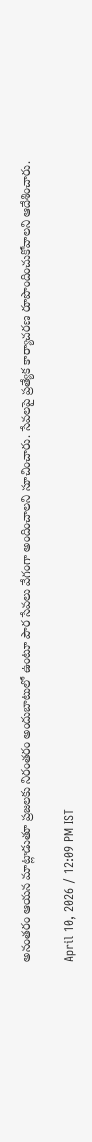అనంతరం ఆయన మాట్లాడుతూ ప్రజలకు నిరంతరం అందుబాటులో ఉంటూ పౌర సేవలు వేగంగా అందించాలని సూచించారు. సేవలపై ప్రత్యేక కార్యాచరణ రూపొందించుకోవాలని ఆదేశించారు.

April 10, 2026 / 12:09 PM IST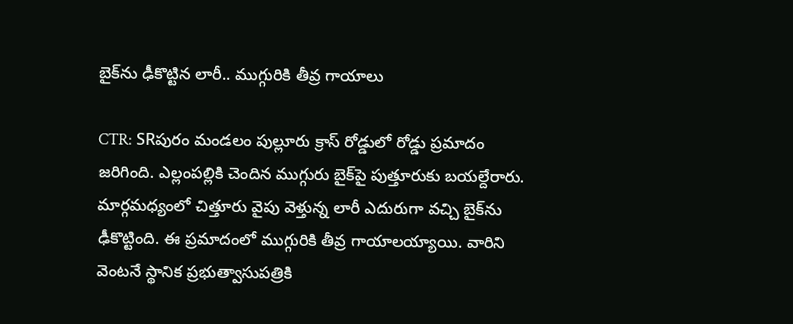బైక్‌ను ఢీకొట్టిన లారీ.. ముగ్గురికి తీవ్ర గాయాలు

CTR: SRపురం మండలం పుల్లూరు క్రాస్ రోడ్డులో రోడ్డు ప్రమాదం జరిగింది. ఎల్లంపల్లికి చెందిన ముగ్గురు బైక్‌పై పుత్తూరుకు బయల్దేరారు. మార్గమధ్యంలో చిత్తూరు వైపు వెళ్తున్న లారీ ఎదురుగా వచ్చి బైక్‌ను ఢీకొట్టింది. ఈ ప్రమాదంలో ముగ్గురికి తీవ్ర గాయాలయ్యాయి. వారిని వెంటనే స్థానిక ప్రభుత్వాసుపత్రికి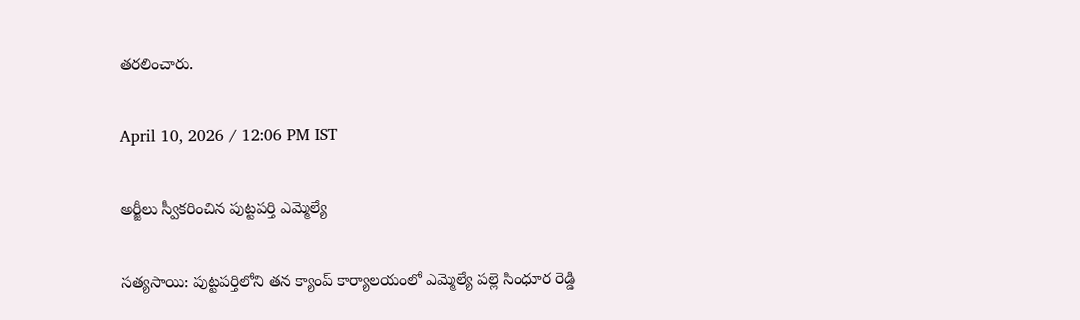తరలించారు.

April 10, 2026 / 12:06 PM IST

అర్జీలు స్వీకరించిన పుట్టపర్తి ఎమ్మెల్యే

సత్యసాయి: పుట్టపర్తిలోని తన క్యాంప్ కార్యాలయంలో ఎమ్మెల్యే పల్లె సింధూర రెడ్డి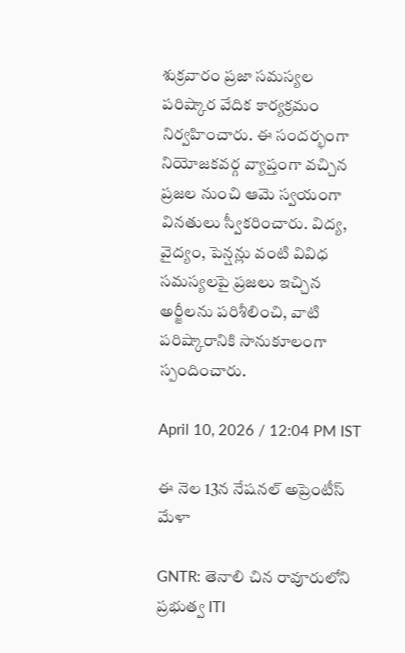శుక్రవారం ప్రజా సమస్యల పరిష్కార వేదిక కార్యక్రమం నిర్వహించారు. ఈ సందర్భంగా నియోజకవర్గ వ్యాప్తంగా వచ్చిన ప్రజల నుంచి ఆమె స్వయంగా వినతులు స్వీకరించారు. విద్య, వైద్యం, పెన్షన్లు వంటి వివిధ సమస్యలపై ప్రజలు ఇచ్చిన అర్జీలను పరిశీలించి, వాటి పరిష్కారానికి సానుకూలంగా స్పందించారు.

April 10, 2026 / 12:04 PM IST

ఈ నెల 13న నేషనల్ అప్రెంటీస్ మేళా

GNTR: తెనాలి చిన రావూరులోని ప్రభుత్వ ITI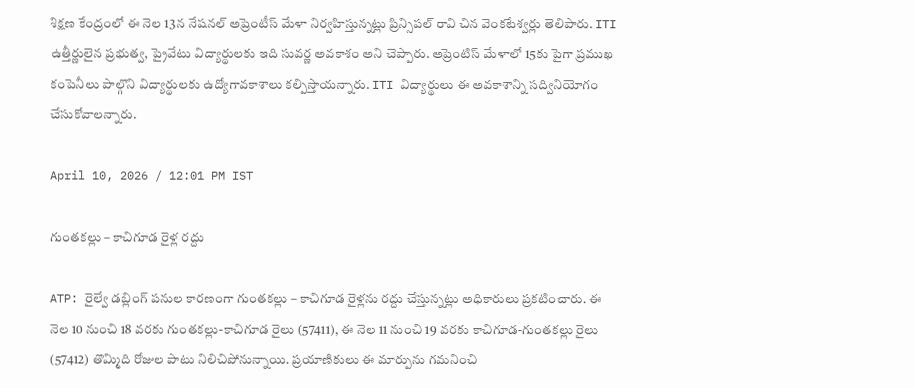శిక్షణ కేంద్రంలో ఈ నెల 13న నేషనల్ అప్రెంటీస్ మేళా నిర్వహిస్తున్నట్లు ప్రిన్సిపల్ రావి చిన వెంకటేశ్వర్లు తెలిపారు. ITI ఉత్తీర్ణులైన ప్రభుత్వ, ప్రైవేటు విద్యార్థులకు ఇది సువర్ణ అవకాశం అని చెప్పారు. అప్రెంటిస్ మేళాలో 15కు పైగా ప్రముఖ కంపెనీలు పాల్గొని విద్యార్థులకు ఉద్యోగావకాశాలు కల్పిస్తాయన్నారు. ITI విద్యార్థులు ఈ అవకాశాన్ని సద్వినియోగం చేసుకోవాలన్నారు.

April 10, 2026 / 12:01 PM IST

గుంతకల్లు – కాచిగూడ రైళ్ల రద్దు

ATP: రైల్వే డబ్లింగ్ పనుల కారణంగా గుంతకల్లు – కాచిగూడ రైళ్లను రద్దు చేస్తున్నట్లు అధికారులు ప్రకటించారు. ఈ నెల 10 నుంచి 18 వరకు గుంతకల్లు-కాచిగూడ రైలు (57411), ఈ నెల 11 నుంచి 19 వరకు కాచిగూడ-గుంతకల్లు రైలు (57412) తొమ్మిది రోజుల పాటు నిలిచిపోనున్నాయి. ప్రయాణికులు ఈ మార్పును గమనించి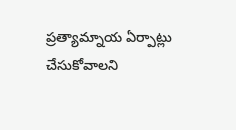ప్రత్యామ్నాయ ఏర్పాట్లు చేసుకోవాలని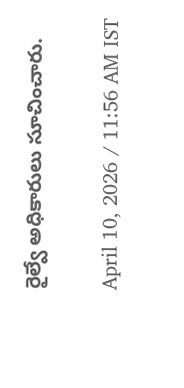రైల్వే అధికారులు సూచించారు.

April 10, 2026 / 11:56 AM IST